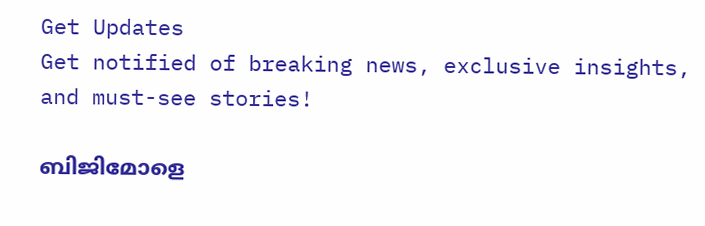Get Updates
Get notified of breaking news, exclusive insights, and must-see stories!

ബിജിമോളെ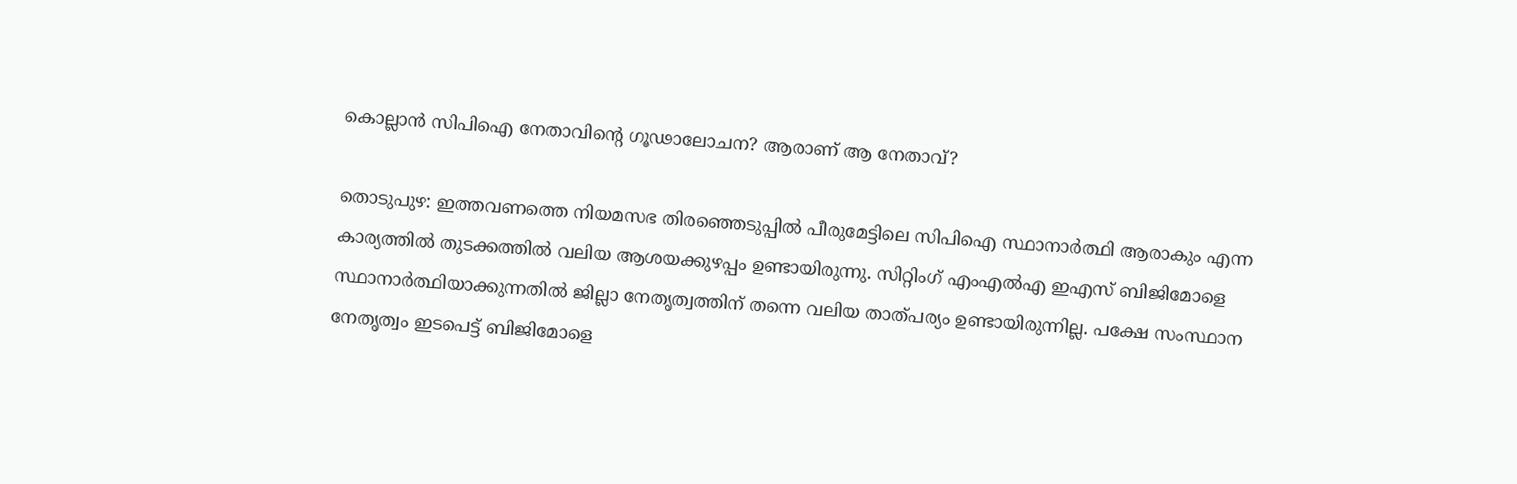കൊല്ലാന്‍ സിപിഐ നേതാവിന്റെ ഗൂഢാലോചന? ആരാണ് ആ നേതാവ്?

തൊടുപുഴ: ഇത്തവണത്തെ നിയമസഭ തിരഞ്ഞെടുപ്പില്‍ പീരുമേട്ടിലെ സിപിഐ സ്ഥാനാര്‍ത്ഥി ആരാകും എന്ന കാര്യത്തില്‍ തുടക്കത്തില്‍ വലിയ ആശയക്കുഴപ്പം ഉണ്ടായിരുന്നു. സിറ്റിംഗ് എംഎല്‍എ ഇഎസ് ബിജിമോളെ സ്ഥാനാര്‍ത്ഥിയാക്കുന്നതില്‍ ജില്ലാ നേതൃത്വത്തിന് തന്നെ വലിയ താത്പര്യം ഉണ്ടായിരുന്നില്ല. പക്ഷേ സംസ്ഥാന നേതൃത്വം ഇടപെട്ട് ബിജിമോളെ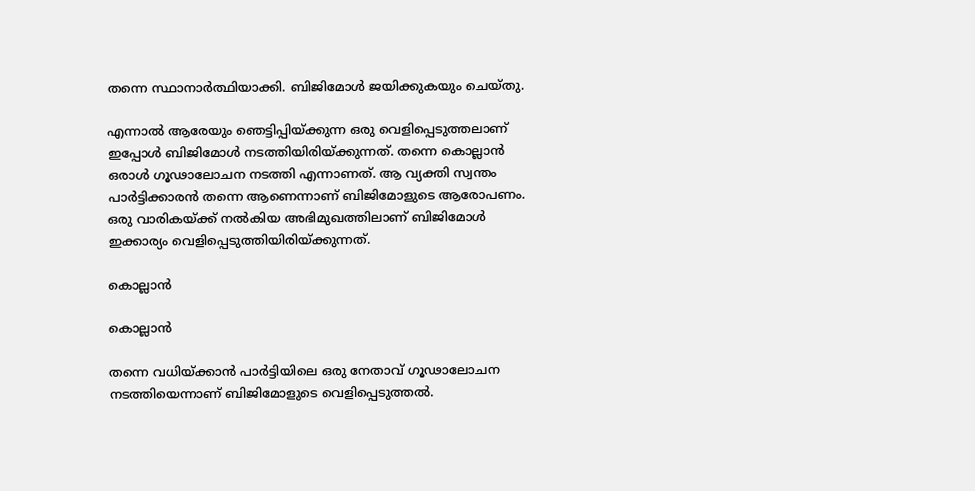തന്നെ സ്ഥാനാര്‍ത്ഥിയാക്കി. ബിജിമോള്‍ ജയിക്കുകയും ചെയ്തു.

എന്നാല്‍ ആരേയും ഞെട്ടിപ്പിയ്ക്കുന്ന ഒരു വെളിപ്പെടുത്തലാണ് ഇപ്പോള്‍ ബിജിമോള്‍ നടത്തിയിരിയ്ക്കുന്നത്. തന്നെ കൊല്ലാന്‍ ഒരാള്‍ ഗൂഢാലോചന നടത്തി എന്നാണത്. ആ വ്യക്തി സ്വന്തം പാര്‍ട്ടിക്കാരന്‍ തന്നെ ആണെന്നാണ് ബിജിമോളുടെ ആരോപണം. ഒരു വാരികയ്ക്ക് നല്‍കിയ അഭിമുഖത്തിലാണ് ബിജിമോള്‍ ഇക്കാര്യം വെളിപ്പെടുത്തിയിരിയ്ക്കുന്നത്.

കൊല്ലാന്‍

കൊല്ലാന്‍

തന്നെ വധിയ്ക്കാന്‍ പാര്‍ട്ടിയിലെ ഒരു നേതാവ് ഗൂഢാലോചന നടത്തിയെന്നാണ് ബിജിമോളുടെ വെളിപ്പെടുത്തല്‍.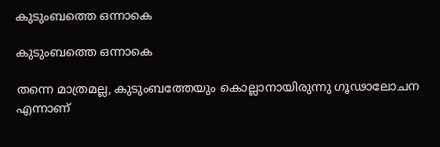കുടുംബത്തെ ഒന്നാകെ

കുടുംബത്തെ ഒന്നാകെ

തന്നെ മാത്രമല്ല, കുടുംബത്തേയും കൊല്ലാനായിരുന്നു ഗൂഢാലോചന എന്നാണ്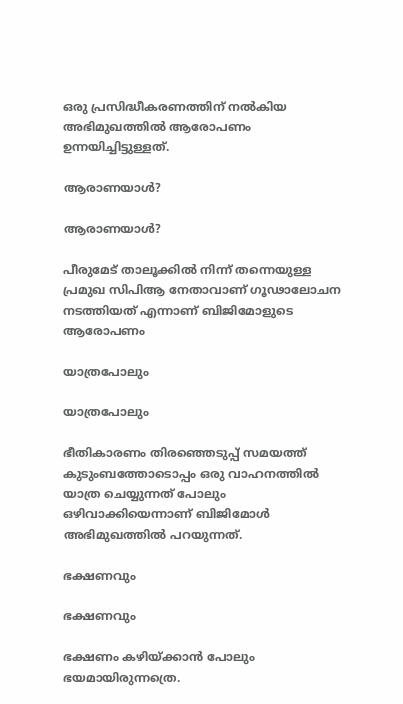ഒരു പ്രസിദ്ധീകരണത്തിന് നല്‍കിയ അഭിമുഖത്തില്‍ ആരോപണം ഉന്നയിച്ചിട്ടുള്ളത്.

ആരാണയാള്‍?

ആരാണയാള്‍?

പീരുമേട് താലൂക്കില്‍ നിന്ന് തന്നെയുള്ള പ്രമുഖ സിപിആ നേതാവാണ് ഗൂഢാലോചന നടത്തിയത് എന്നാണ് ബിജിമോളുടെ ആരോപണം

യാത്രപോലും

യാത്രപോലും

ഭീതികാരണം തിരഞ്ഞെടുപ്പ് സമയത്ത് കുടുംബത്തോടൊപ്പം ഒരു വാഹനത്തില്‍ യാത്ര ചെയ്യുന്നത് പോലും ഒഴിവാക്കിയെന്നാണ് ബിജിമോള്‍ അഭിമുഖത്തില്‍ പറയുന്നത്.

ഭക്ഷണവും

ഭക്ഷണവും

ഭക്ഷണം കഴിയ്ക്കാന്‍ പോലും ഭയമായിരുന്നത്രെ.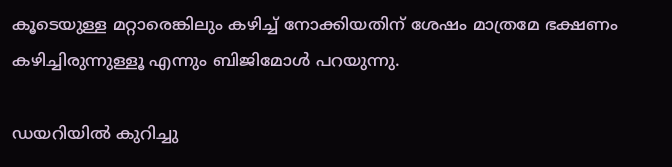കൂടെയുള്ള മറ്റാരെങ്കിലും കഴിച്ച് നോക്കിയതിന് ശേഷം മാത്രമേ ഭക്ഷണം കഴിച്ചിരുന്നുള്ളൂ എന്നും ബിജിമോള്‍ പറയുന്നു.

ഡയറിയില്‍ കുറിച്ചു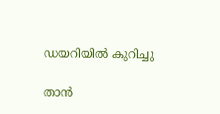ഡയറിയില്‍ കുറിച്ചു

താന്‍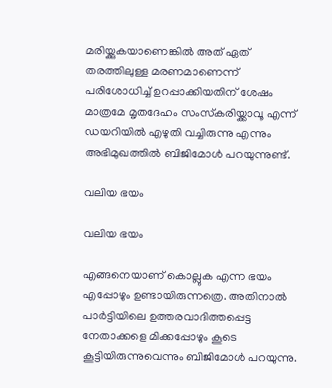മരിയ്ക്കുകയാണെങ്കില്‍ അത് ഏത് തരത്തിലുള്ള മരണമാണെന്ന് പരിശോധിച്ച് ഉറപ്പാക്കിയതിന് ശേഷം മാത്രമേ മൃതദേഹം സംസ്‌കരിയ്ക്കാവൂ എന്ന് ഡയറിയില്‍ എഴുതി വച്ചിരുന്നു എന്നും അഭിമുഖത്തില്‍ ബിജിമോള്‍ പറയുന്നുണ്ട്.

വലിയ ഭയം

വലിയ ഭയം

എങ്ങനെയാണ് കൊല്ലുക എന്ന ഭയം എപ്പോഴും ഉണ്ടായിരുന്നത്രെ. അതിനാല്‍ പാര്‍ട്ടിയിലെ ഉത്തരവാദിത്തപ്പെട്ട നേതാക്കളെ മിക്കപ്പോഴും കൂടെ കൂട്ടിയിരുന്നുവെന്നും ബിജിമോള്‍ പറയുന്നു.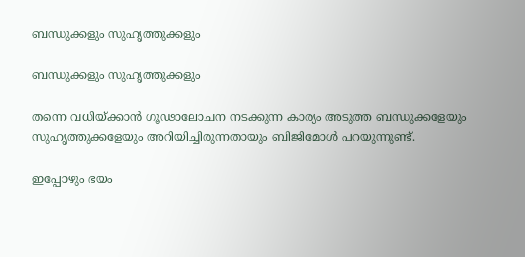ബന്ധുക്കളും സുഹൃത്തുക്കളും

ബന്ധുക്കളും സുഹൃത്തുക്കളും

തന്നെ വധിയ്ക്കാന്‍ ഗൂഢാലോചന നടക്കുന്ന കാര്യം അടുത്ത ബന്ധുക്കളേയും സുഹൃത്തുക്കളേയും അറിയിച്ചിരുന്നതായും ബിജിമോള്‍ പറയുന്നുണ്ട്.

ഇപ്പോഴും ഭയം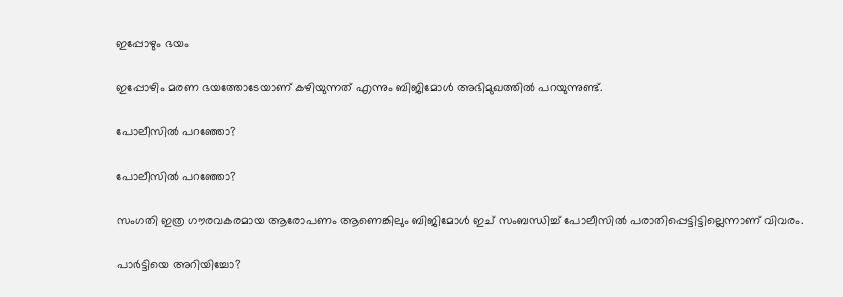ഇപ്പോഴും ഭയം

ഇപ്പോഴിം മരണ ഭയത്തോടേയാണ് കഴിയുന്നത് എന്നും ബിജിമോള്‍ അഭിമുഖത്തില്‍ പറയുന്നുണ്ട്.

പോലീസില്‍ പറഞ്ഞോ?

പോലീസില്‍ പറഞ്ഞോ?

സംഗതി ഇത്ര ഗൗരവകരമായ ആരോപണം ആണെങ്കിലും ബിജിമോള്‍ ഇച് സംബന്ധിച്ച് പോലീസില്‍ പരാതിപ്പെട്ടിട്ടില്ലെന്നാണ് വിവരം.

പാര്‍ട്ടിയെ അറിയിച്ചോ?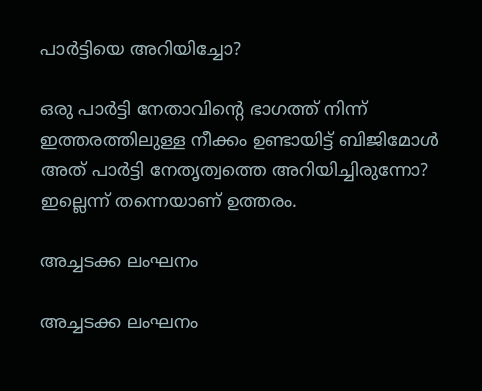പാര്‍ട്ടിയെ അറിയിച്ചോ?

ഒരു പാര്‍ട്ടി നേതാവിന്റെ ഭാഗത്ത് നിന്ന് ഇത്തരത്തിലുള്ള നീക്കം ഉണ്ടായിട്ട് ബിജിമോള്‍ അത് പാര്‍ട്ടി നേതൃത്വത്തെ അറിയിച്ചിരുന്നോ? ഇല്ലെന്ന് തന്നെയാണ് ഉത്തരം.

അച്ചടക്ക ലംഘനം

അച്ചടക്ക ലംഘനം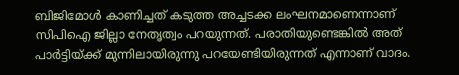ബിജിമോള്‍ കാണിച്ചത് കടുത്ത അച്ചടക്ക ലംഘനമാണെന്നാണ് സിപിഐ ജില്ലാ നേതൃത്വം പറയുന്നത്. പരാതിയുണ്ടെങ്കില്‍ അത് പാര്‍ട്ടിയ്ക്ക് മുന്നിലായിരുന്നു പറയേണ്ടിയിരുന്നത് എന്നാണ് വാദം.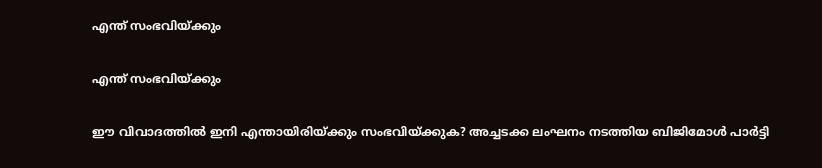എന്ത് സംഭവിയ്ക്കും

എന്ത് സംഭവിയ്ക്കും

ഈ വിവാദത്തില്‍ ഇനി എന്തായിരിയ്ക്കും സംഭവിയ്ക്കുക? അച്ചടക്ക ലംഘനം നടത്തിയ ബിജിമോള്‍ പാര്‍ട്ടി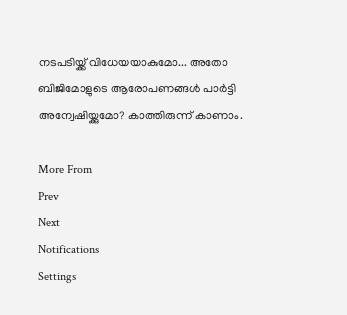നടപടിയ്ക്ക് വിധേയയാകുമോ... അതോ ബിജിമോളുടെ ആരോപണങ്ങള്‍ പാര്‍ട്ടി അന്വേഷിയ്ക്കുമോ? കാത്തിരുന്ന് കാണാം.

More From
Prev
Next
Notifications
Settings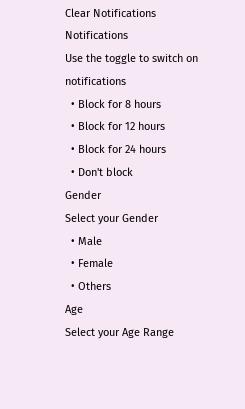Clear Notifications
Notifications
Use the toggle to switch on notifications
  • Block for 8 hours
  • Block for 12 hours
  • Block for 24 hours
  • Don't block
Gender
Select your Gender
  • Male
  • Female
  • Others
Age
Select your Age Range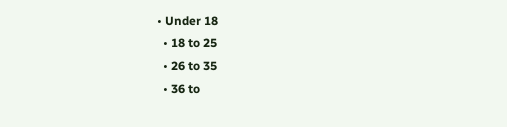• Under 18
  • 18 to 25
  • 26 to 35
  • 36 to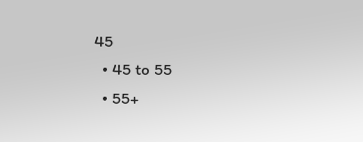45
  • 45 to 55
  • 55+